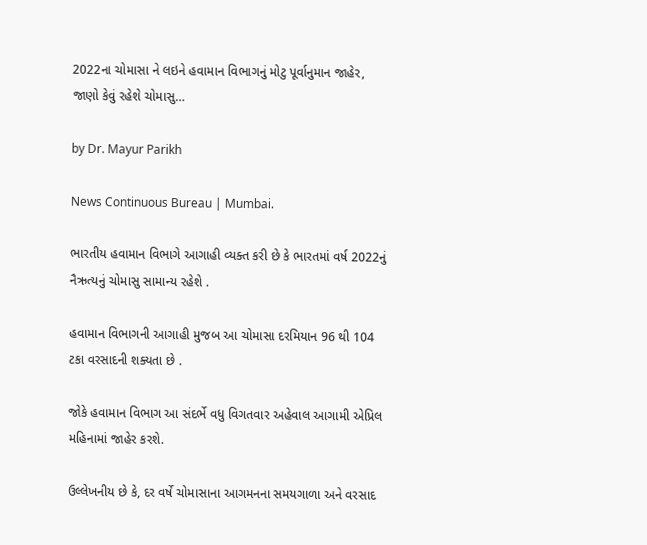2022ના ચોમાસા ને લઇને હવામાન વિભાગનું મોટુ પૂર્વાનુમાન જાહેર, જાણો કેવું રહેશે ચોમાસુ…

by Dr. Mayur Parikh

News Continuous Bureau | Mumbai.

ભારતીય હવામાન વિભાગે આગાહી વ્યક્ત કરી છે કે ભારતમાં વર્ષ 2022નું નૈઋત્યનું ચોમાસુ સામાન્ય રહેશે .

હવામાન વિભાગની આગાહી મુજબ આ ચોમાસા દરમિયાન 96 થી 104 ટકા વરસાદની શક્યતા છે .

જોકે હવામાન વિભાગ આ સંદર્ભે વધુ વિગતવાર અહેવાલ આગામી એપ્રિલ મહિનામાં જાહેર કરશે.

ઉલ્લેખનીય છે કે, દર વર્ષે ચોમાસાના આગમનના સમયગાળા અને વરસાદ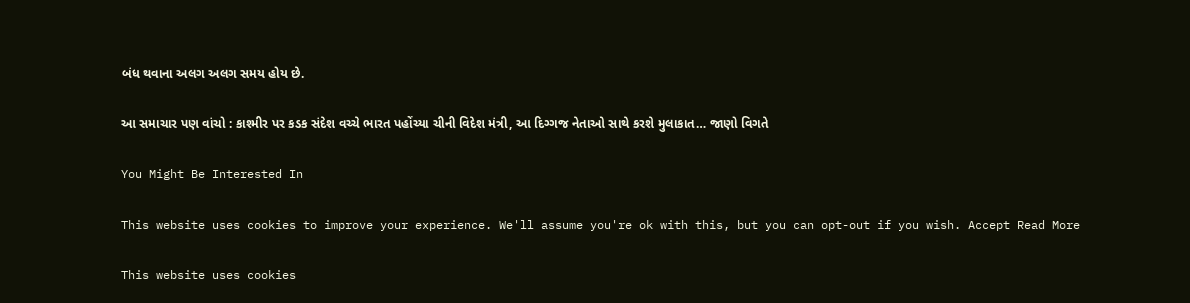બંધ થવાના અલગ અલગ સમય હોય છે.

આ સમાચાર પણ વાંચો : કાશ્મીર પર કડક સંદેશ વચ્ચે ભારત પહોંચ્યા ચીની વિદેશ મંત્રી, આ દિગ્ગજ નેતાઓ સાથે કરશે મુલાકાત… જાણો વિગતે

You Might Be Interested In

This website uses cookies to improve your experience. We'll assume you're ok with this, but you can opt-out if you wish. Accept Read More

This website uses cookies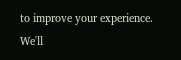to improve your experience. We'll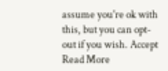assume you're ok with this, but you can opt-out if you wish. Accept Read More